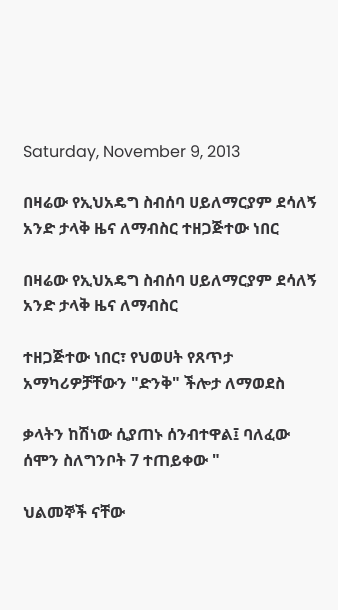Saturday, November 9, 2013

በዛሬው የኢህአዴግ ስብሰባ ሀይለማርያም ደሳለኝ አንድ ታላቅ ዜና ለማብስር ተዘጋጅተው ነበር

በዛሬው የኢህአዴግ ስብሰባ ሀይለማርያም ደሳለኝ አንድ ታላቅ ዜና ለማብስር

ተዘጋጅተው ነበር፣ የህወሀት የጸጥታ አማካሪዎቻቸውን "ድንቅ" ችሎታ ለማወደስ

ቃላትን ከሽነው ሲያጠኑ ሰንብተዋል፤ ባለፈው ሰሞን ስለግንቦት 7 ተጠይቀው "

ህልመኞች ናቸው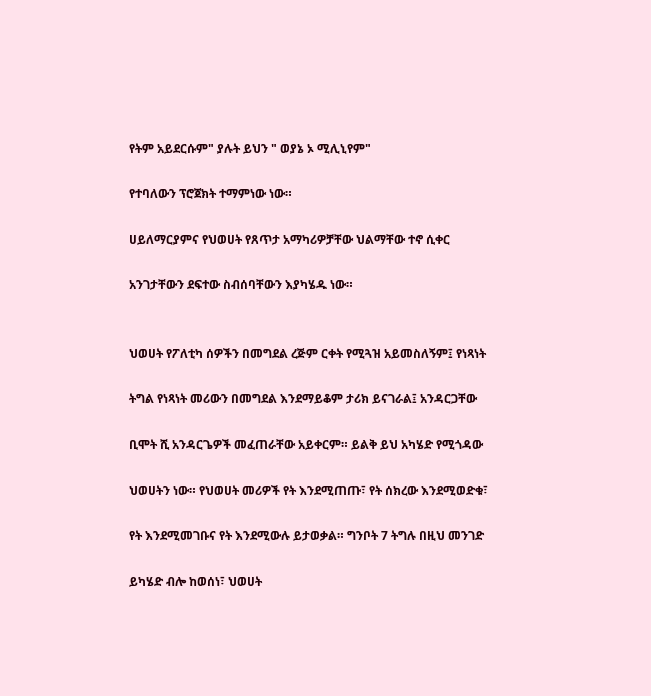የትም አይደርሱም" ያሉት ይህን " ወያኔ ኦ ሚሊኒየም"

የተባለውን ፕሮጀክት ተማምነው ነው።

ሀይለማርያምና የህወሀት የጸጥታ አማካሪዎቻቸው ህልማቸው ተኖ ሲቀር

አንገታቸውን ደፍተው ስብሰባቸውን እያካሄዱ ነው።


ህወሀት የፖለቲካ ሰዎችን በመግደል ረጅም ርቀት የሚጓዝ አይመስለኝም፤ የነጻነት

ትግል የነጻነት መሪውን በመግደል እንደማይቆም ታሪክ ይናገራል፤ አንዳርጋቸው

ቢሞት ሺ አንዳርጌዎች መፈጠራቸው አይቀርም። ይልቅ ይህ አካሄድ የሚጎዳው

ህወሀትን ነው። የህወሀት መሪዎች የት እንደሚጠጡ፣ የት ሰክረው እንደሚወድቁ፣

የት እንደሚመገቡና የት እንደሚውሉ ይታወቃል። ግንቦት 7 ትግሉ በዚህ መንገድ

ይካሄድ ብሎ ከወሰነ፣ ህወሀት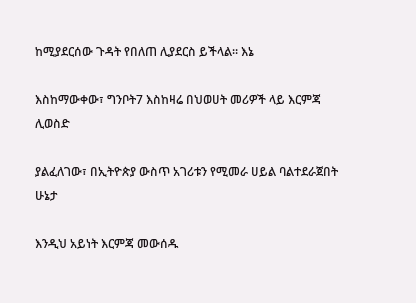ከሚያደርሰው ጉዳት የበለጠ ሊያደርስ ይችላል። እኔ

እስከማውቀው፣ ግንቦት7 እስከዛሬ በህወሀት መሪዎች ላይ እርምጃ ሊወስድ

ያልፈለገው፣ በኢትዮጵያ ውስጥ አገሪቱን የሚመራ ሀይል ባልተደራጀበት ሁኔታ

እንዲህ አይነት እርምጃ መውሰዱ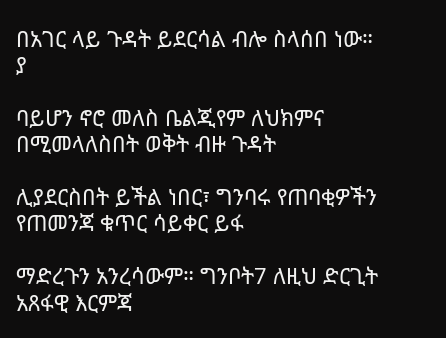በአገር ላይ ጉዳት ይደርሳል ብሎ ስላሰበ ነው። ያ

ባይሆን ኖሮ መለስ ቤልጂየም ለህክምና በሚመላለስበት ወቅት ብዙ ጉዳት

ሊያደርስበት ይችል ነበር፣ ግንባሩ የጠባቂዎችን የጠመንጃ ቁጥር ሳይቀር ይፋ

ማድረጉን አንረሳውም። ግንቦት7 ለዚህ ድርጊት አጸፋዊ እርምጃ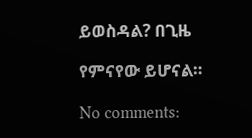ይወስዳል? በጊዜ

የምናየው ይሆናል።

No comments: